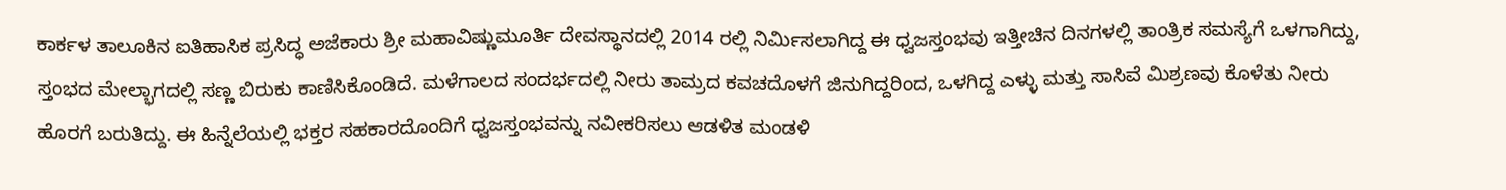ಕಾರ್ಕಳ ತಾಲೂಕಿನ ಐತಿಹಾಸಿಕ ಪ್ರಸಿದ್ಧ ಅಜೆಕಾರು ಶ್ರೀ ಮಹಾವಿಷ್ಣುಮೂರ್ತಿ ದೇವಸ್ಥಾನದಲ್ಲಿ 2014 ರಲ್ಲಿ ನಿರ್ಮಿಸಲಾಗಿದ್ದ ಈ ಧ್ವಜಸ್ತಂಭವು ಇತ್ತೀಚಿನ ದಿನಗಳಲ್ಲಿ ತಾಂತ್ರಿಕ ಸಮಸ್ಯೆಗೆ ಒಳಗಾಗಿದ್ದು, ಸ್ತಂಭದ ಮೇಲ್ಭಾಗದಲ್ಲಿ ಸಣ್ಣ ಬಿರುಕು ಕಾಣಿಸಿಕೊಂಡಿದೆ. ಮಳೆಗಾಲದ ಸಂದರ್ಭದಲ್ಲಿ ನೀರು ತಾಮ್ರದ ಕವಚದೊಳಗೆ ಜಿನುಗಿದ್ದರಿಂದ, ಒಳಗಿದ್ದ ಎಳ್ಳು ಮತ್ತು ಸಾಸಿವೆ ಮಿಶ್ರಣವು ಕೊಳೆತು ನೀರು ಹೊರಗೆ ಬರುತಿದ್ದು. ಈ ಹಿನ್ನೆಲೆಯಲ್ಲಿ ಭಕ್ತರ ಸಹಕಾರದೊಂದಿಗೆ ಧ್ವಜಸ್ತಂಭವನ್ನು ನವೀಕರಿಸಲು ಆಡಳಿತ ಮಂಡಳಿ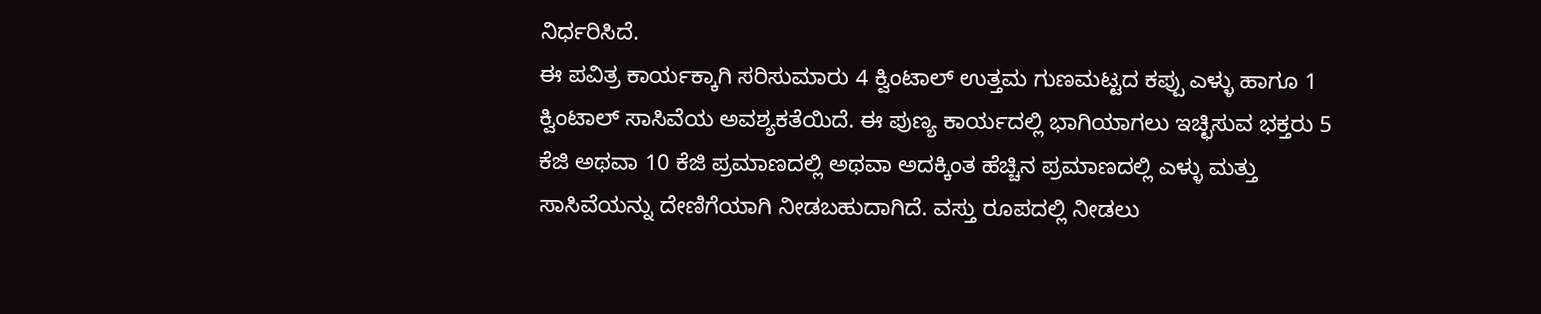ನಿರ್ಧರಿಸಿದೆ.
ಈ ಪವಿತ್ರ ಕಾರ್ಯಕ್ಕಾಗಿ ಸರಿಸುಮಾರು 4 ಕ್ವಿಂಟಾಲ್ ಉತ್ತಮ ಗುಣಮಟ್ಟದ ಕಪ್ಪು ಎಳ್ಳು ಹಾಗೂ 1 ಕ್ವಿಂಟಾಲ್ ಸಾಸಿವೆಯ ಅವಶ್ಯಕತೆಯಿದೆ. ಈ ಪುಣ್ಯ ಕಾರ್ಯದಲ್ಲಿ ಭಾಗಿಯಾಗಲು ಇಚ್ಛಿಸುವ ಭಕ್ತರು 5 ಕೆಜಿ ಅಥವಾ 10 ಕೆಜಿ ಪ್ರಮಾಣದಲ್ಲಿ ಅಥವಾ ಅದಕ್ಕಿಂತ ಹೆಚ್ಚಿನ ಪ್ರಮಾಣದಲ್ಲಿ ಎಳ್ಳು ಮತ್ತು ಸಾಸಿವೆಯನ್ನು ದೇಣಿಗೆಯಾಗಿ ನೀಡಬಹುದಾಗಿದೆ. ವಸ್ತು ರೂಪದಲ್ಲಿ ನೀಡಲು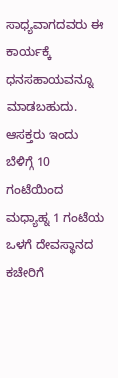ಸಾಧ್ಯವಾಗದವರು ಈ ಕಾರ್ಯಕ್ಕೆ ಧನಸಹಾಯವನ್ನೂ ಮಾಡಬಹುದು. ಆಸಕ್ತರು ಇಂದು ಬೆಳಿಗ್ಗೆ 10 ಗಂಟೆಯಿಂದ ಮಧ್ಯಾಹ್ನ 1 ಗಂಟೆಯ ಒಳಗೆ ದೇವಸ್ಥಾನದ ಕಚೇರಿಗೆ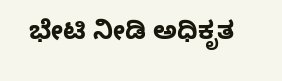ಭೇಟಿ ನೀಡಿ ಅಧಿಕೃತ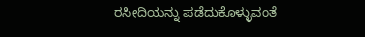ರಸೀದಿಯನ್ನು ಪಡೆದುಕೊಳ್ಳುವಂತೆ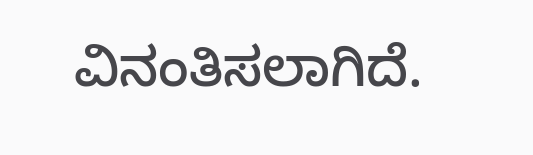ವಿನಂತಿಸಲಾಗಿದೆ.